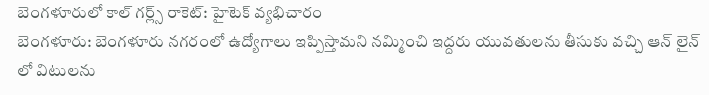బెంగళూరులో కాల్ గర్ల్స్ రాకెట్: హైటెక్ వ్యభిచారం
బెంగళూరు: బెంగళూరు నగరంలో ఉద్యోగాలు ఇప్పిస్తామని నమ్మించి ఇద్దరు యువతులను తీసుకు వచ్చి ఆన్ లైన్ లో విటులను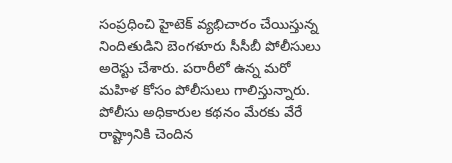సంప్రధించి హైటెక్ వ్యభిచారం చేయిస్తున్న నిందితుడిని బెంగళూరు సీసీబీ పోలీసులు అరెస్టు చేశారు. పరారీలో ఉన్న మరో మహిళ కోసం పోలీసులు గాలిస్తున్నారు.
పోలీసు అధికారుల కథనం మేరకు వేరే రాష్ట్రానికి చెందిన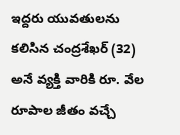ఇద్దరు యువతులను కలిసిన చంద్రశేఖర్ (32) అనే వ్యక్తి వారికి రూ. వేల రూపాల జీతం వచ్చే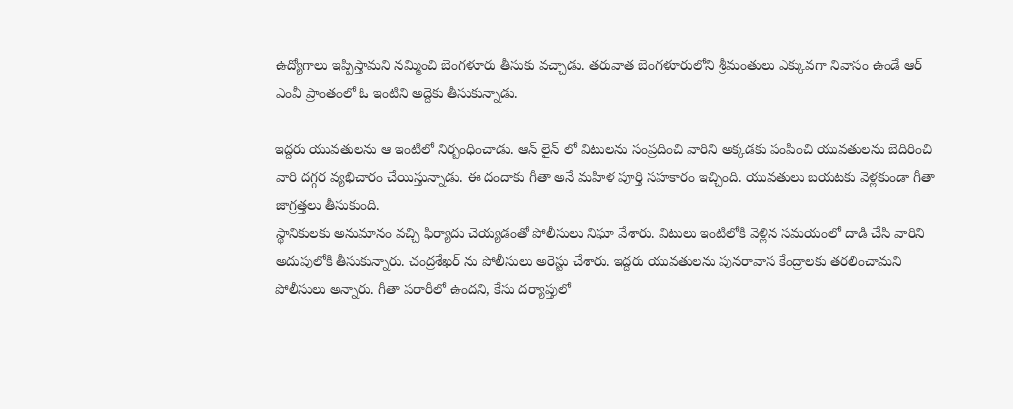ఉద్యోగాలు ఇప్పిస్తామని నమ్మించి బెంగళూరు తీసుకు వచ్చాడు. తరువాత బెంగళూరులోని శ్రీమంతులు ఎక్కువగా నివాసం ఉండే ఆర్ ఎంవీ ప్రాంతంలో ఓ ఇంటిని అద్దెకు తీసుకున్నాడు.

ఇద్దరు యువతులను ఆ ఇంటిలో నిర్బంధించాడు. ఆన్ లైన్ లో విటులను సంప్రదించి వారిని అక్కడకు పంపించి యువతులను బెదిరించి వారి దగ్గర వ్యభిచారం చేయిస్తున్నాడు. ఈ దందాకు గీతా అనే మహిళ పూర్తి సహకారం ఇచ్చింది. యువతులు బయటకు వెళ్లకుండా గీతా జాగ్రత్తలు తీసుకుంది.
స్థానికులకు అనుమానం వచ్చి ఫిర్యాదు చెయ్యడంతో పోలీసులు నిఘా వేశారు. విటులు ఇంటిలోకి వెళ్లిన సమయంలో దాడి చేసి వారిని అదుపులోకి తీసుకున్నారు. చంద్రశేఖర్ ను పోలీసులు అరెస్టు చేశారు. ఇద్దరు యువతులను పునరావాస కేంద్రాలకు తరలించామని పోలీసులు అన్నారు. గీతా పరారీలో ఉందని, కేసు దర్యాప్తులో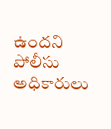ఉందని పోలీసు అధికారులు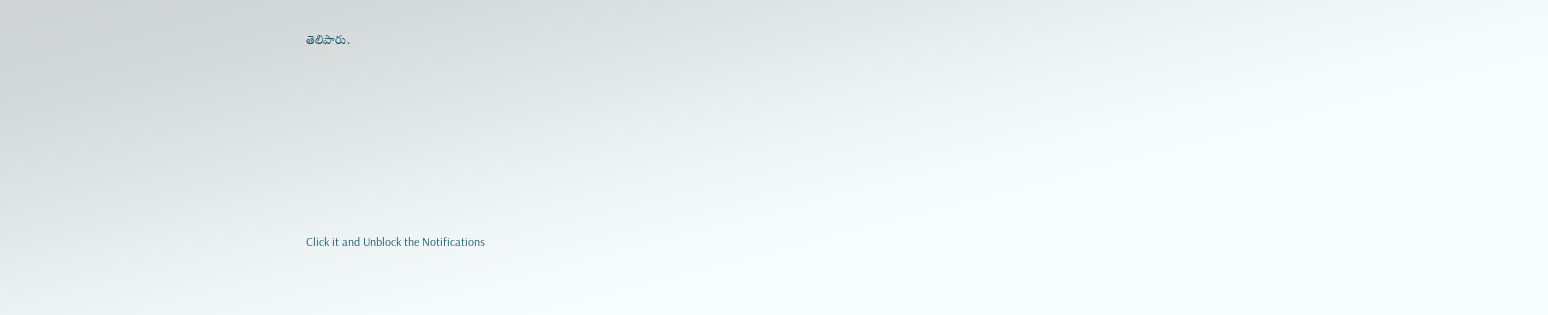తెలిపారు.












Click it and Unblock the Notifications